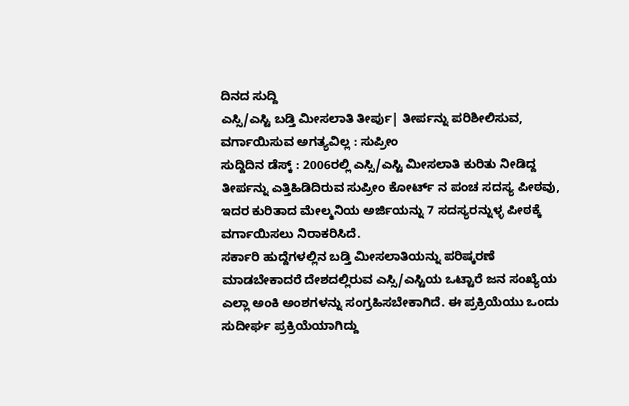ದಿನದ ಸುದ್ದಿ
ಎಸ್ಸಿ/ಎಸ್ಟಿ ಬಡ್ತಿ ಮೀಸಲಾತಿ ತೀರ್ಪು| ತೀರ್ಪನ್ನು ಪರಿಶೀಲಿಸುವ, ವರ್ಗಾಯಿಸುವ ಅಗತ್ಯವಿಲ್ಲ : ಸುಪ್ರೀಂ
ಸುದ್ದಿದಿನ ಡೆಸ್ಕ್ : 2006ರಲ್ಲಿ ಎಸ್ಸಿ/ಎಸ್ಟಿ ಮೀಸಲಾತಿ ಕುರಿತು ನೀಡಿದ್ದ ತೀರ್ಪನ್ನು ಎತ್ತಿಹಿಡಿದಿರುವ ಸುಪ್ರೀಂ ಕೋರ್ಟ್ ನ ಪಂಚ ಸದಸ್ಯ ಪೀಠವು, ಇದರ ಕುರಿತಾದ ಮೇಲ್ಮನಿಯ ಅರ್ಜಿಯನ್ನು 7 ಸದಸ್ಯರನ್ನುಳ್ಳ ಪೀಠಕ್ಕೆ ವರ್ಗಾಯಿಸಲು ನಿರಾಕರಿಸಿದೆ.
ಸರ್ಕಾರಿ ಹುದ್ದೆಗಳಲ್ಲಿನ ಬಡ್ತಿ ಮೀಸಲಾತಿಯನ್ನು ಪರಿಷ್ಕರಣೆ ಮಾಡಬೇಕಾದರೆ ದೇಶದಲ್ಲಿರುವ ಎಸ್ಸಿ/ಎಸ್ಟಿಯ ಒಟ್ಟಾರೆ ಜನ ಸಂಖ್ಯೆಯ ಎಲ್ಲಾ ಅಂಕಿ ಅಂಶಗಳನ್ನು ಸಂಗ್ರಹಿಸಬೇಕಾಗಿದೆ. ಈ ಪ್ರಕ್ರಿಯೆಯು ಒಂದು ಸುದೀರ್ಘ ಪ್ರಕ್ರಿಯೆಯಾಗಿದ್ದು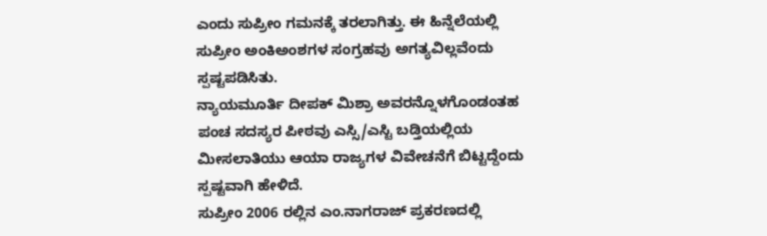ಎಂದು ಸುಪ್ರೀಂ ಗಮನಕ್ಕೆ ತರಲಾಗಿತ್ತು. ಈ ಹಿನ್ನೆಲೆಯಲ್ಲಿ ಸುಪ್ರೀಂ ಅಂಕಿಅಂಶಗಳ ಸಂಗ್ರಹವು ಅಗತ್ಯವಿಲ್ಲವೆಂದು ಸ್ಪಷ್ಟಪಡಿಸಿತು.
ನ್ಯಾಯಮೂರ್ತಿ ದೀಪಕ್ ಮಿಶ್ರಾ ಅವರನ್ನೊಳಗೊಂಡಂತಹ ಪಂಚ ಸದಸ್ಯರ ಪೀಠವು ಎಸ್ಸಿ/ಎಸ್ಟಿ ಬಡ್ತಿಯಲ್ಲಿಯ ಮೀಸಲಾತಿಯು ಆಯಾ ರಾಜ್ಯಗಳ ವಿವೇಚನೆಗೆ ಬಿಟ್ಟದ್ದೆಂದು ಸ್ಪಷ್ಟವಾಗಿ ಹೇಳಿದೆ.
ಸುಪ್ರೀಂ 2006 ರಲ್ಲಿನ ಎಂ.ನಾಗರಾಜ್ ಪ್ರಕರಣದಲ್ಲಿ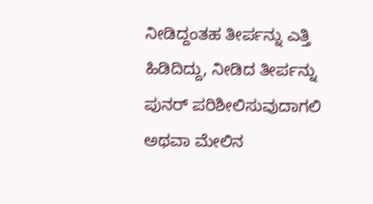ನೀಡಿದ್ದಂತಹ ತೀರ್ಪನ್ನು ಎತ್ತಿ ಹಿಡಿದಿದ್ದು, ನೀಡಿದ ತೀರ್ಪನ್ನು ಪುನರ್ ಪರಿಶೀಲಿಸುವುದಾಗಲಿ ಅಥವಾ ಮೇಲಿನ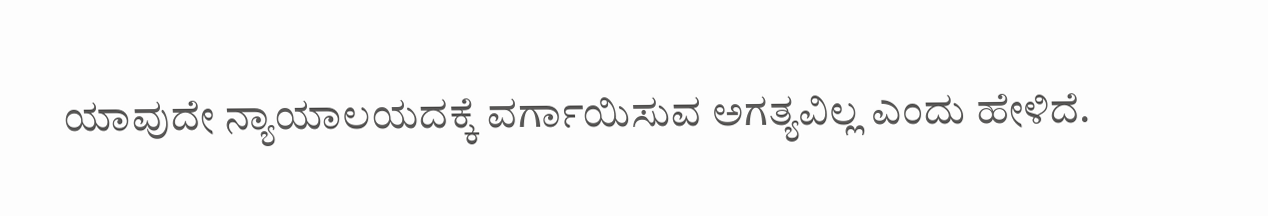ಯಾವುದೇ ನ್ಯಾಯಾಲಯದಕ್ಕೆ ವರ್ಗಾಯಿಸುವ ಅಗತ್ಯವಿಲ್ಲ ಎಂದು ಹೇಳಿದೆ.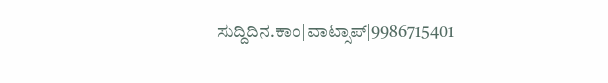ಸುದ್ದಿದಿನ.ಕಾಂ|ವಾಟ್ಸಾಪ್|9986715401